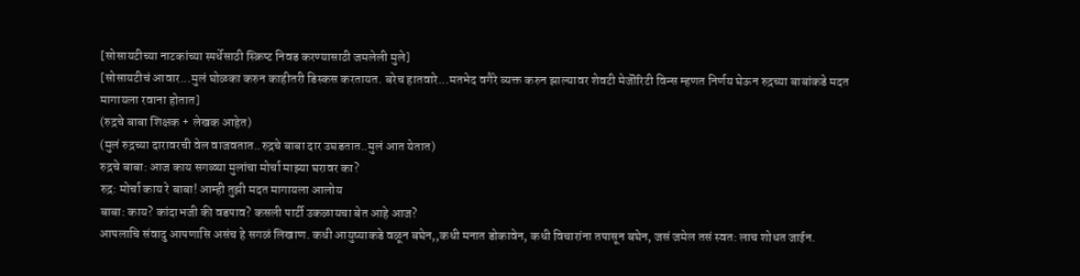[सोसायटीच्या नाटकांच्या स्पर्धेसाठी स्क्रिप्ट निवड करण्यासाठी जमलेली मुले]
[सोसायटीचं आवार...मुलं घोळका करुन काहीतरी डिस्कस करतायत. बरेच हातवारे...मतभेद वगैरे व्यक्त करुन झाल्यावर शेवटी मेजॊरिटी विन्स म्हणत निर्णय घेऊन रुद्रच्या बाबांकडे मदत मागायला रवाना होतात]
(रुद्रचे बाबा शिक्षक + लेखक आहेत)
(मुलं रुद्रच्या दारावरची वेल वाजवतात..रुद्रचे बाबा दार उघडतात..मुलं आत येतात)
रुद्रचे बाबा: आज काय सगळ्या मुलांचा मोर्चा माझ्या घरावर का?
रुद्र: मोर्चा काय रे बाबा! आम्ही तुझी मदत मागायला आलोय
बाबा: काय? कांदाभजी की वडपाव? कसली पार्टी उकळायचा बेत आहे आज?
आपलाचि संवादु आपणासि असंच हे सगळं लिखाण. कधी आयुष्याकडे वळून बघेन,,कधी मनात डोकावेन, कधी विचारांना तपासून बघेन, जसं जमेल तसं स्वत: लाच शोधत जाईन.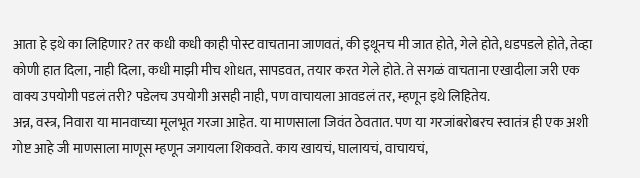आता हे इथे का लिहिणार? तर कधी कधी काही पोस्ट वाचताना जाणवतं, की इथूनच मी जात होते, गेले होते, धडपडले होते, तेव्हा कोणी हात दिला, नाही दिला, कधी माझी मीच शोधत, सापडवत, तयार करत गेले होते. ते सगळं वाचताना एखादीला जरी एक वाक्य उपयोगी पडलं तरी? पडेलच उपयोगी असही नाही, पण वाचायला आवडलं तर, म्हणून इथे लिहितेय.
अन्न, वस्त्र, निवारा या मानवाच्या मूलभूत गरजा आहेत. या माणसाला जिवंत ठेवतात. पण या गरजांबरोबरच स्वातंत्र ही एक अशी गोष्ट आहे जी माणसाला माणूस म्हणून जगायला शिकवते. काय खायचं, घालायचं, वाचायचं,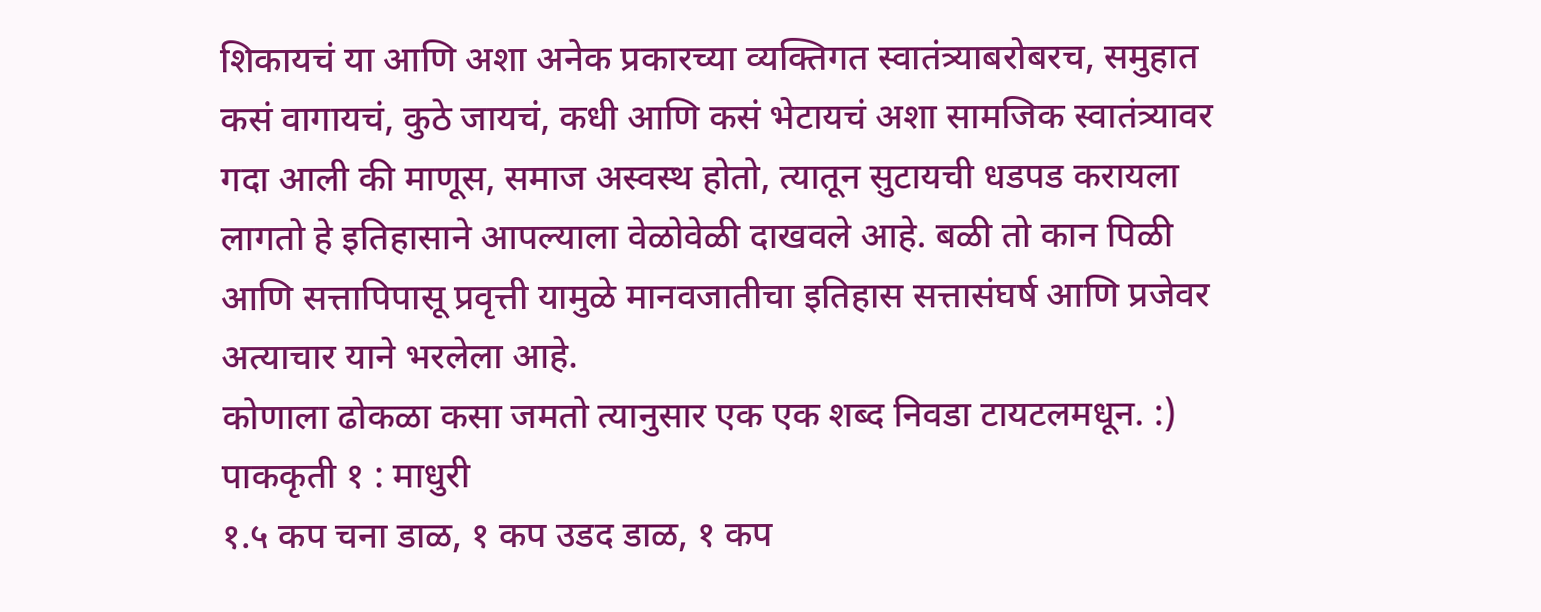शिकायचं या आणि अशा अनेक प्रकारच्या व्यक्तिगत स्वातंत्र्याबरोबरच, समुहात कसं वागायचं, कुठे जायचं, कधी आणि कसं भेटायचं अशा सामजिक स्वातंत्र्यावर गदा आली की माणूस, समाज अस्वस्थ होतो, त्यातून सुटायची धडपड करायला लागतो हे इतिहासाने आपल्याला वेळोवेळी दाखवले आहे. बळी तो कान पिळी आणि सत्तापिपासू प्रवृत्ती यामुळे मानवजातीचा इतिहास सत्तासंघर्ष आणि प्रजेवर अत्याचार याने भरलेला आहे.
कोणाला ढोकळा कसा जमतो त्यानुसार एक एक शब्द निवडा टायटलमधून. :)
पाककृती १ : माधुरी
१.५ कप चना डाळ, १ कप उडद डाळ, १ कप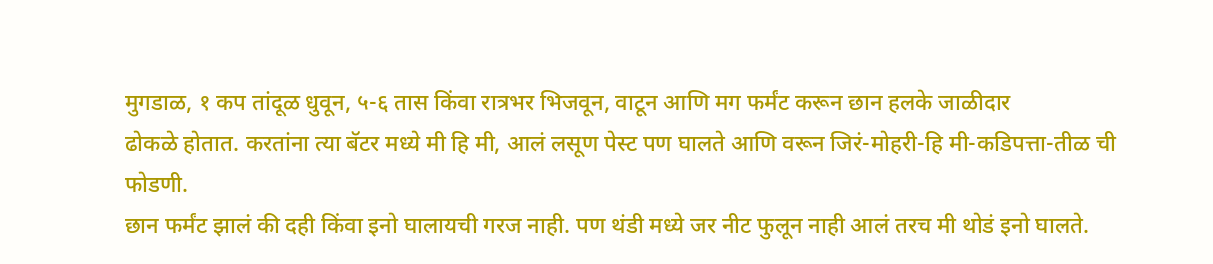मुगडाळ, १ कप तांदूळ धुवून, ५-६ तास किंवा रात्रभर भिजवून, वाटून आणि मग फर्मंट करून छान हलके जाळीदार
ढोकळे होतात. करतांना त्या बॅटर मध्ये मी हि मी, आलं लसूण पेस्ट पण घालते आणि वरून जिरं-मोहरी-हि मी-कडिपत्ता-तीळ ची फोडणी.
छान फर्मंट झालं की दही किंवा इनो घालायची गरज नाही. पण थंडी मध्ये जर नीट फुलून नाही आलं तरच मी थोडं इनो घालते.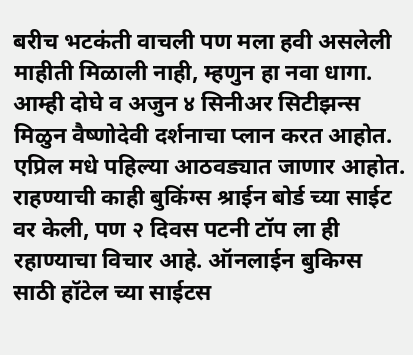बरीच भटकंती वाचली पण मला हवी असलेली माहीती मिळाली नाही, म्हणुन हा नवा धागा.
आम्ही दोघे व अजुन ४ सिनीअर सिटीझन्स मिळुन वैष्णोदेवी दर्शनाचा प्लान करत आहोत. एप्रिल मधे पहिल्या आठवड्यात जाणार आहोत. राहण्याची काही बुकिंग्स श्राईन बोर्ड च्या साईट वर केली, पण २ दिवस पटनी टॉप ला ही रहाण्याचा विचार आहे. ऑनलाईन बुकिग्स साठी हॉटेल च्या साईटस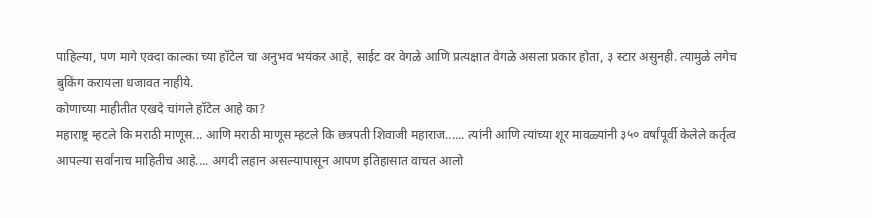पाहिल्या, पण मागे एक्दा काल्का च्या हॉटेल चा अनुभव भयंकर आहे, साईट वर वेगळे आणि प्रत्यक्षात वेगळे असला प्रकार होता, ३ स्टार असुनही. त्यामुळे लगेच बुकिंग करायला धजावत नाहीये.
कोणाच्या माहीतीत एखदे चांगले हॉटेल आहे का?
महाराष्ट्र म्हटले कि मराठी माणूस... आणि मराठी माणूस म्हटले कि छत्रपती शिवाजी महाराज...... त्यांनी आणि त्यांच्या शूर मावळ्यांनी ३५० वर्षांपूर्वी केलेले कर्तृत्व आपल्या सर्वांनाच माहितीच आहे.... अगदी लहान असल्यापासून आपण इतिहासात वाचत आलो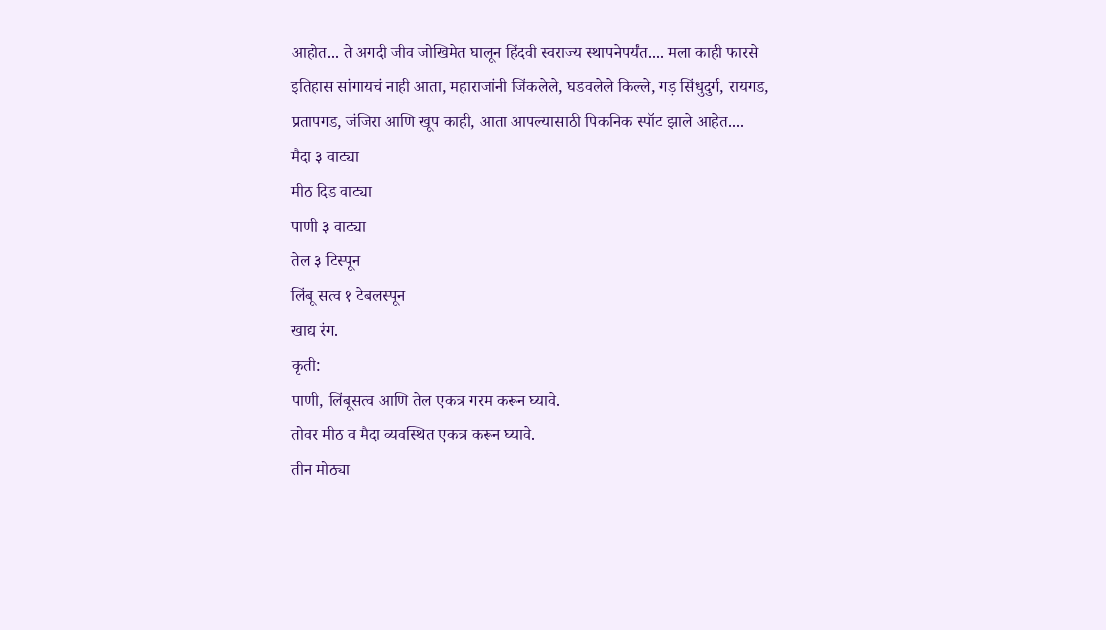आहोत... ते अगदी जीव जोखिमेत घालून हिंदवी स्वराज्य स्थापनेपर्यंत.... मला काही फारसे इतिहास सांगायचं नाही आता, महाराजांनी जिंकलेले, घडवलेले किल्ले, गड़ सिंधुदुर्ग, रायगड, प्रतापगड, जंजिरा आणि खूप काही, आता आपल्यासाठी पिकनिक स्पॉट झाले आहेत....
मैदा ३ वाट्या
मीठ दिड वाट्या
पाणी ३ वाट्या
तेल ३ टिस्पून
लिंबू सत्व १ टेबलस्पून
खाद्य रंग.
कृती:
पाणी, लिंबूसत्व आणि तेल एकत्र गरम करून घ्यावे.
तोवर मीठ व मैदा व्यवस्थित एकत्र करून घ्यावे.
तीन मोठ्या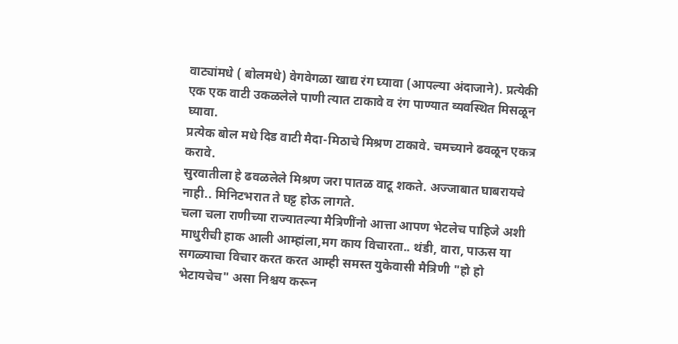वाट्यांमधे ( बोलमधे) वेगवेगळा खाद्य रंग घ्यावा (आपल्या अंदाजाने). प्रत्येकी एक एक वाटी उकळलेले पाणी त्यात टाकावे व रंग पाण्यात व्यवस्थित मिसळून घ्यावा.
प्रत्येक बोल मधे दिड वाटी मैदा-मिठाचे मिश्रण टाकावे. चमच्याने ढवळून एकत्र करावे.
सुरवातीला हे ढवळलेले मिश्रण जरा पातळ वाटू शकते. अज्जाबात घाबरायचे नाही.. मिनिटभरात ते घट्ट होऊ लागते.
चला चला राणीच्या राज्यातल्या मैत्रिणींनो आत्ता आपण भेटलेच पाहिजे अशी माधुरीची हाक आली आम्हांला,मग काय विचारता.. थंडी, वारा, पाऊस या सगळ्याचा विचार करत करत आम्ही समस्त युकेवासी मैत्रिणी "हो हो भेटायचेच" असा निश्चय करून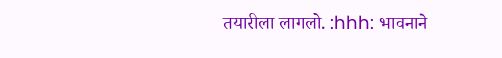तयारीला लागलो. :hhh: भावनाने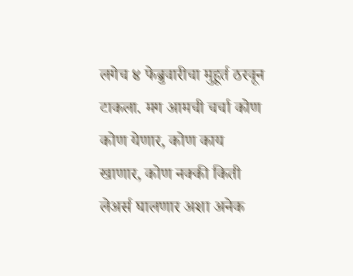लगेच ४ फेब्रुवारीचा मुहूर्त ठरवून टाकला. मग आमची चर्चा कोण कोण येणार, कोण काय खाणार, कोण नक्की किती लेअर्स घालणार अशा अनेक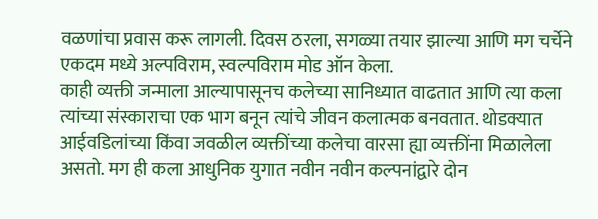वळणांचा प्रवास करू लागली. दिवस ठरला, सगळ्या तयार झाल्या आणि मग चर्चेने एकदम मध्ये अल्पविराम, स्वल्पविराम मोड ऑन केला.
काही व्यक्ती जन्माला आल्यापासूनच कलेच्या सानिध्यात वाढतात आणि त्या कला त्यांच्या संस्काराचा एक भाग बनून त्यांचे जीवन कलात्मक बनवतात. थोडक्यात आईवडिलांच्या किंवा जवळील व्यक्तींच्या कलेचा वारसा ह्या व्यक्तींना मिळालेला असतो. मग ही कला आधुनिक युगात नवीन नवीन कल्पनांद्वारे दोन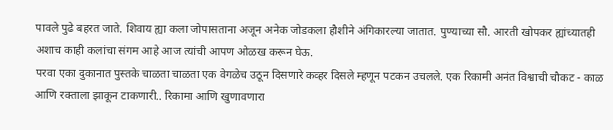पावले पुढे बहरत जाते. शिवाय ह्या कला जोपासताना अजून अनेक जोडकला हौशीने अंगिकारल्या जातात. पुण्याच्या सौ. आरती खोपकर ह्यांच्यातही अशाच काही कलांचा संगम आहे आज त्यांची आपण ओळख करून घेऊ.
परवा एका दुकानात पुस्तके चाळता चाळता एक वेगळेच उठून दिसणारे कव्हर दिसले म्हणून पटकन उचलले. एक रिकामी अनंत विश्वाची चौकट - काळ आणि रक्ताला झाकून टाकणारी.. रिकामा आणि खुणावणारा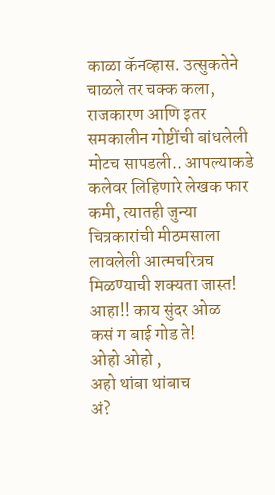काळा कॅनव्हास. उत्सुकतेने चाळले तर चक्क कला, राजकारण आणि इतर समकालीन गोष्टींची बांधलेली मोटच सापडली.. आपल्याकडे कलेवर लिहिणारे लेखक फार कमी, त्यातही जुन्या चित्रकारांची मीठमसाला लावलेली आत्मचरित्रच मिळण्याची शक्यता जास्त!
आहा!! काय सुंदर ओळ
कसं ग बाई गोड ते!
ओहो ओहो ,
अहो थांबा थांबाच
अं?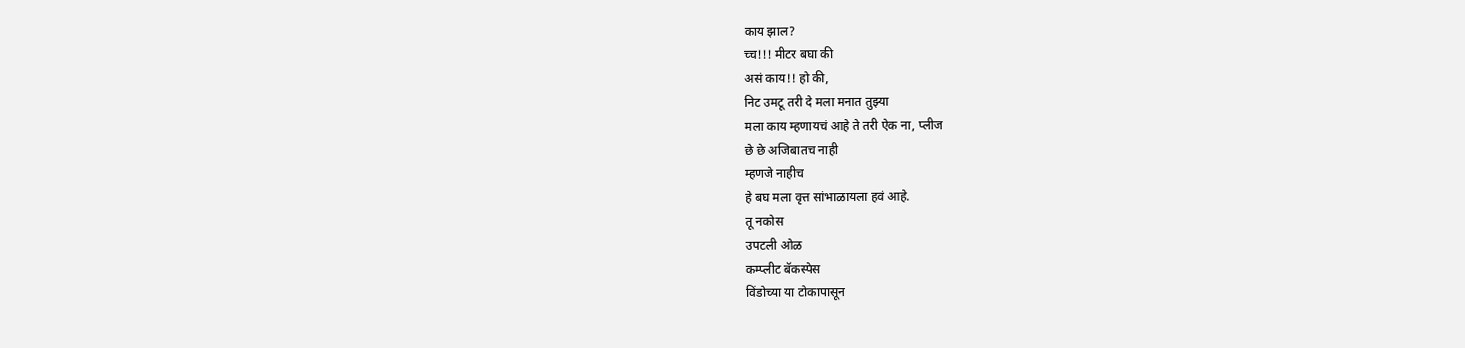काय झाल?
च्च!!! मीटर बघा की
असं काय!! हो की,
निट उमटू तरी दे मला मनात तुझ्या
मला काय म्हणायचं आहे ते तरी ऐक ना, प्लीज
छे छे अजिबातच नाही
म्हणजे नाहीच
हे बघ मला वृत्त सांभाळायला हवं आहे.
तू नकोस
उपटली ओळ
कम्प्लीट बॅकस्पेस
विंडोच्या या टोकापासून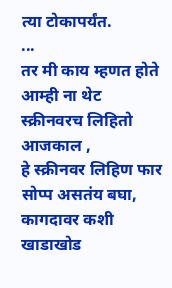त्या टोकापर्यंत.
...
तर मी काय म्हणत होते आम्ही ना थेट स्क्रीनवरच लिहितो आजकाल ,
हे स्क्रीनवर लिहिण फार सोप्प असतंय बघा, कागदावर कशी खाडाखोड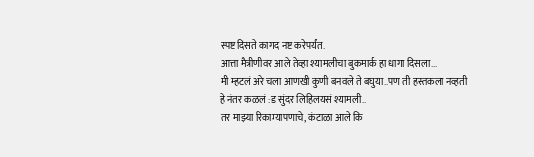स्पष्ट दिसते कागद नष्ट करेपर्यंत.
आत्ता मैत्रीणीवर आले तेव्हा श्यामलीचा बुकमार्क हा धागा दिसला...
मी म्हटलं अरे चला आणखी कुणी बनवले ते बघुया..पण ती हस्तकला नव्हती हे नंतर कळलं :ड सुंदर लिहिलयसं श्यामली..
तर माझ्या रिकाम्यापणाचे, कंटाळा आले कि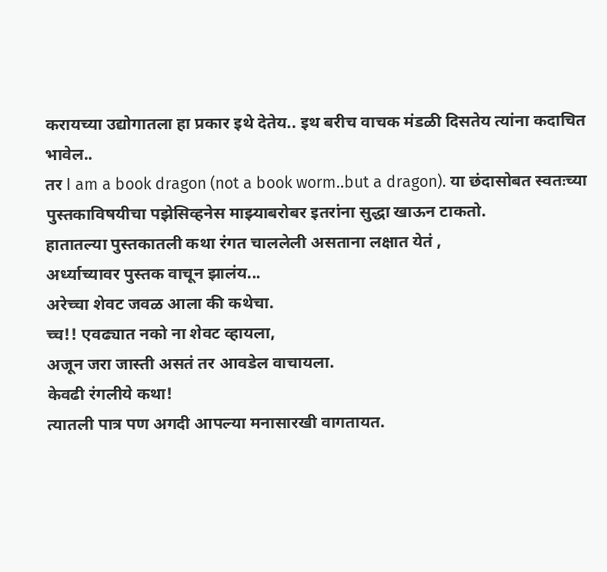करायच्या उद्योगातला हा प्रकार इथे देतेय.. इथ बरीच वाचक मंडळी दिसतेय त्यांना कदाचित भावेल..
तर I am a book dragon (not a book worm..but a dragon). या छंदासोबत स्वतःच्या पुस्तकाविषयीचा पझेसिव्हनेस माझ्याबरोबर इतरांना सुद्धा खाऊन टाकतो.
हातातल्या पुस्तकातली कथा रंगत चाललेली असताना लक्षात येतं ,
अर्ध्याच्यावर पुस्तक वाचून झालंय...
अरेच्चा शेवट जवळ आला की कथेचा.
च्च!! एवढ्यात नको ना शेवट व्हायला,
अजून जरा जास्ती असतं तर आवडेल वाचायला.
केवढी रंगलीये कथा!
त्यातली पात्र पण अगदी आपल्या मनासारखी वागतायत.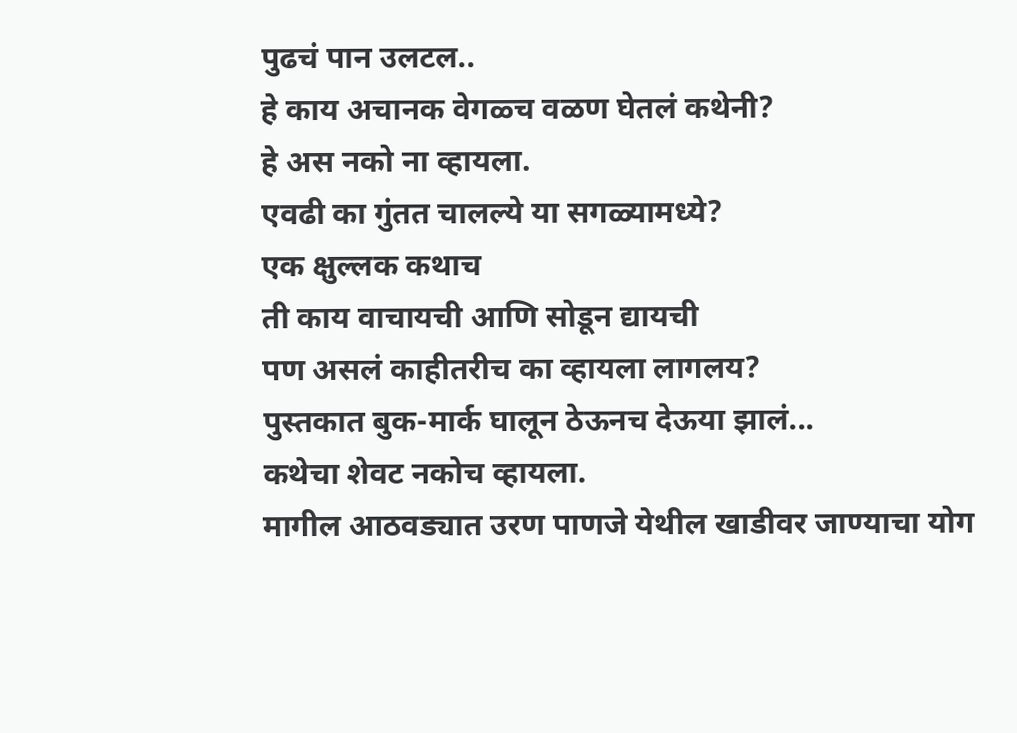पुढचं पान उलटल..
हे काय अचानक वेगळ्च वळण घेतलं कथेनी?
हे अस नको ना व्हायला.
एवढी का गुंतत चालल्ये या सगळ्यामध्ये?
एक क्षुल्लक कथाच
ती काय वाचायची आणि सोडून द्यायची
पण असलं काहीतरीच का व्हायला लागलय?
पुस्तकात बुक-मार्क घालून ठेऊनच देऊया झालं...
कथेचा शेवट नकोच व्हायला.
मागील आठवड्यात उरण पाणजे येथील खाडीवर जाण्याचा योग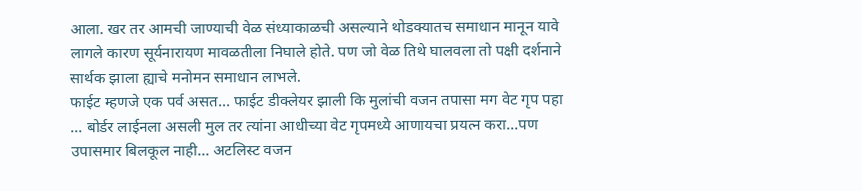आला. खर तर आमची जाण्याची वेळ संध्याकाळची असल्याने थोडक्यातच समाधान मानून यावे लागले कारण सूर्यनारायण मावळतीला निघाले होते. पण जो वेळ तिथे घालवला तो पक्षी दर्शनाने सार्थक झाला ह्याचे मनोमन समाधान लाभले.
फाईट म्हणजे एक पर्व असत... फाईट डीक्लेयर झाली कि मुलांची वजन तपासा मग वेट गृप पहा ... बोर्डर लाईनला असली मुल तर त्यांना आधीच्या वेट गृपमध्ये आणायचा प्रयत्न करा...पण उपासमार बिलकूल नाही... अटलिस्ट वजन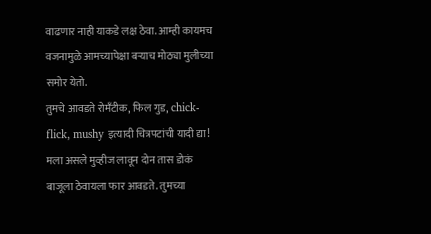वाढणार नाही याकडे लक्ष ठेवा. आम्ही कायमच वजनामुळे आमच्यापेक्षा बऱ्याच मोठ्या मुलीच्या समोर येतो.
तुमचे आवडते रोमँटीक, फिल गुड, chick-flick, mushy इत्यादी चित्रपटांची यादी द्या! मला असले मुव्हीज लावून दोन तास डोकं बाजूला ठेवायला फार आवडते. तुमच्या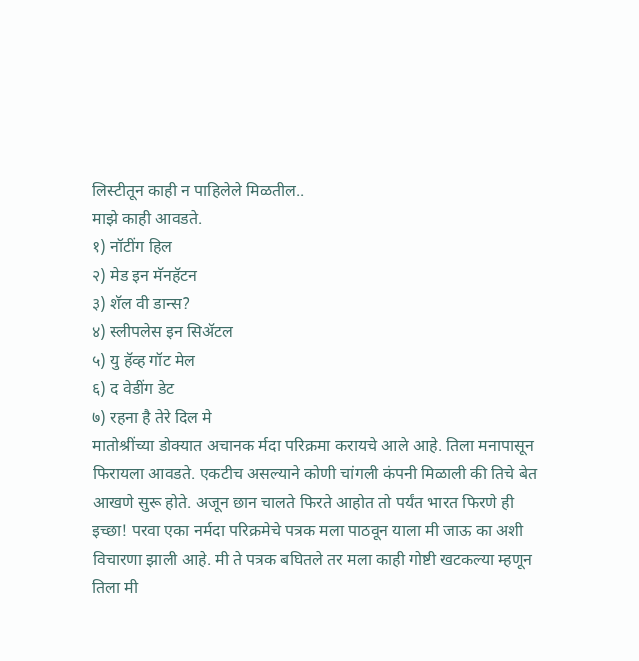लिस्टीतून काही न पाहिलेले मिळतील..
माझे काही आवडते.
१) नॉटींग हिल
२) मेड इन मॅनहॅटन
३) शॅल वी डान्स?
४) स्लीपलेस इन सिॲटल
५) यु हॅव्ह गॉट मेल
६) द वेडींग डेट
७) रहना है तेरे दिल मे
मातोश्रींच्या डोक्यात अचानक र्मदा परिक्रमा करायचे आले आहे. तिला मनापासून फिरायला आवडते. एकटीच असल्याने कोणी चांगली कंपनी मिळाली की तिचे बेत आखणे सुरू होते. अजून छान चालते फिरते आहोत तो पर्यंत भारत फिरणे ही इच्छा! परवा एका नर्मदा परिक्रमेचे पत्रक मला पाठवून याला मी जाऊ का अशी विचारणा झाली आहे. मी ते पत्रक बघितले तर मला काही गोष्टी खटकल्या म्हणून तिला मी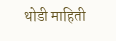थोडी माहिती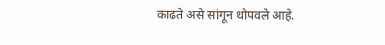काढते असे सांगून थोपवले आहे.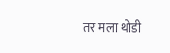तर मला थोडी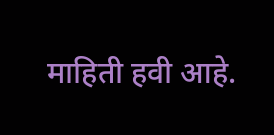माहिती हवी आहे.